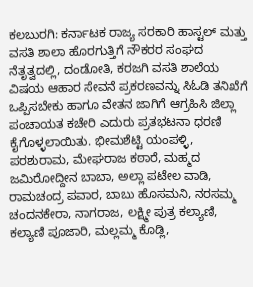ಕಲಬುರಗಿ: ಕರ್ನಾಟಕ ರಾಜ್ಯ ಸರಕಾರಿ ಹಾಸ್ಟಲ್ ಮತ್ತು ವಸತಿ ಶಾಲಾ ಹೊರಗುತ್ತಿಗೆ ನೌಕರರ ಸಂಘದ ನೆತೃತ್ವದಲ್ಲಿ, ದಂಡೋತಿ, ಕರಜಗಿ ವಸತಿ ಶಾಲೆಯ ವಿಷಯ ಆಹಾರ ಸೇವನೆ ಪ್ರಕರಣವನ್ನು ಸಿಓಡಿ ತನಿಖೆಗೆ ಒಪ್ಪಿಸಬೇಕು ಹಾಗೂ ವೇತನ ಜಾಗಿಗೆ ಆಗ್ರಹಿಸಿ ಜಿಲ್ಲಾ ಪಂಚಾಯತ ಕಚೇರಿ ಎದುರು ಪ್ರತಭಟನಾ ಧರಣಿ ಕೈಗೊಳ್ಳಲಾಯಿತು. ಭೀಮಶೆಟ್ಟಿ ಯಂಪಳ್ಳಿ, ಪರಶುರಾಮ, ಮೇಘರಾಜ ಕಠಾರೆ, ಮಹ್ಮದ ಜಮಿರೋದ್ದೀನ ಬಾಬಾ, ಅಲ್ಲಾ ಪಟೇಲ ವಾಡಿ, ರಾಮಚಂದ್ರ ಪವಾರ, ಬಾಬು ಹೊಸಮನಿ, ನರಸಮ್ಮ ಚಂದನಕೇರಾ, ನಾಗರಾಜ, ಲಕ್ಷ್ಮೀ ಪುತ್ರ ಕಲ್ಯಾಣಿ, ಕಲ್ಯಾಣಿ ಪೂಜಾರಿ, ಮಲ್ಲಮ್ಮ ಕೊಡ್ಲಿ,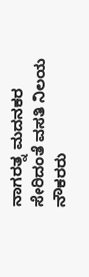ನಾಗರತ್ನ ಮದನಕರ ಸೇರಿದಂತೆ ವಸತಿ ನಿಲಯ ನೌಕರರು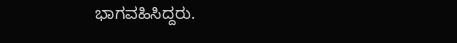ಭಾಗವಹಿಸಿದ್ದರು.